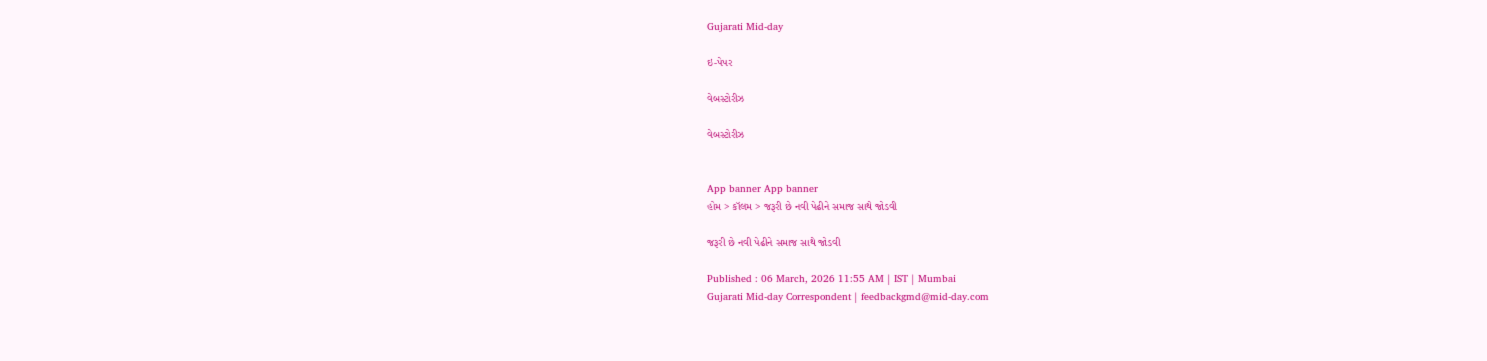Gujarati Mid-day

ઇ-પેપર

વેબસ્ટોરીઝ

વેબસ્ટોરીઝ


App banner App banner
હોમ > કૉલમ > જરૂરી છે નવી પેઢીને સમાજ સાથે જોડવી

જરૂરી છે નવી પેઢીને સમાજ સાથે જોડવી

Published : 06 March, 2026 11:55 AM | IST | Mumbai
Gujarati Mid-day Correspondent | feedbackgmd@mid-day.com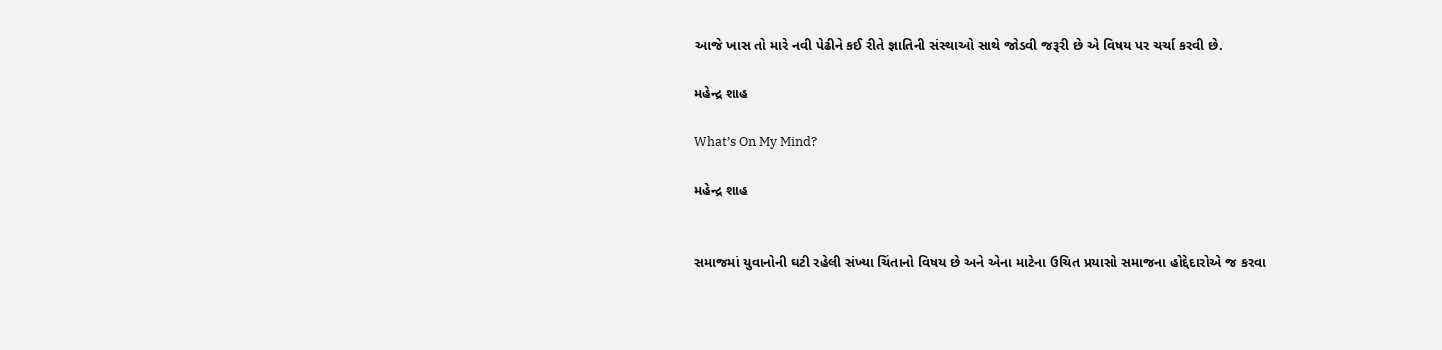આજે ખાસ તો મારે નવી પેઢીને કઈ રીતે જ્ઞાતિની સંસ્થાઓ સાથે જોડવી જરૂરી છે એ વિષય પર ચર્ચા કરવી છે.

મહેન્દ્ર શાહ

What’s On My Mind?

મહેન્દ્ર શાહ


સમાજમાં યુવાનોની ઘટી રહેલી સંખ્યા ચિંતાનો વિષય છે અને એના માટેના ઉચિત પ્રયાસો સમાજના હોદ્દેદારોએ જ કરવા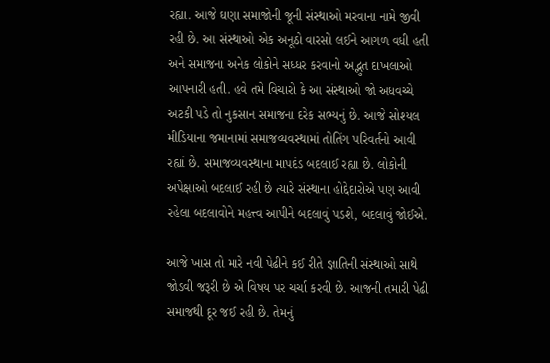રહ્યા. આજે ઘણા સમાજોની જૂની સંસ્થાઓ મરવાના નામે જીવી રહી છે. આ સંસ્થાઓ એક અનૂઠો વારસો લઈને આગળ વધી હતી અને સમાજના અનેક લોકોને સધ્ધર કરવાનો અદ્ભુત દાખલાઓ આપનારી હતી. હવે તમે વિચારો કે આ સંસ્થાઓ જો અધવચ્ચે અટકી પડે તો નુકસાન સમાજના દરેક સભ્યનું છે. આજે સોશ્યલ મીડિયાના જમાનામાં સમાજવ્યવસ્થામાં તોતિંગ પરિવર્તનો આવી રહ્યાં છે. સમાજવ્યવસ્થાના માપદંડ બદલાઈ રહ્યા છે. લોકોની અપેક્ષાઓ બદલાઈ રહી છે ત્યારે સંસ્થાના હોદ્દેદારોએ પણ આવી રહેલા બદલાવોને મહત્ત્વ આપીને બદલાવું પડશે, બદલાવું જોઈએ.

આજે ખાસ તો મારે નવી પેઢીને કઈ રીતે જ્ઞાતિની સંસ્થાઓ સાથે જોડવી જરૂરી છે એ વિષય પર ચર્ચા કરવી છે. આજની તમારી પેઢી સમાજથી દૂર જઈ રહી છે. તેમનું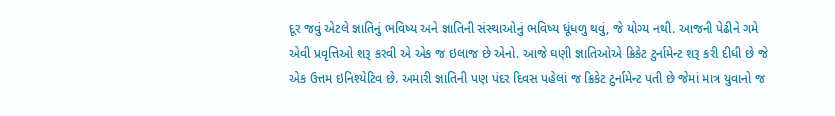દૂર જવું એટલે જ્ઞાતિનું ભવિષ્ય અને જ્ઞાતિની સંસ્થાઓનું ભવિષ્ય ધૂંધળુ થવું, જે યોગ્ય નથી. આજની પેઢીને ગમે એવી પ્રવૃત્તિઓ શરૂ કરવી એ એક જ ઇલાજ છે એનો. આજે ઘણી જ્ઞાતિઓએ ક્રિકેટ ટુર્નામેન્ટ શરૂ કરી દીધી છે જે એક ઉત્તમ ઇનિશ્યેટિવ છે. અમારી જ્ઞાતિની પણ પંદર દિવસ પહેલાં જ ક્રિકેટ ટુર્નામેન્ટ પતી છે જેમાં માત્ર યુવાનો જ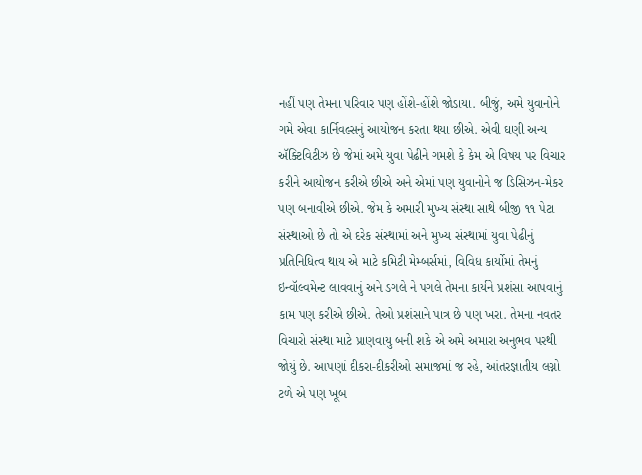નહીં પણ તેમના પરિવાર પણ હોંશે-હોંશે જોડાયા. બીજું, અમે યુવાનોને ગમે એવા કાર્નિવલ્સનું આયોજન કરતા થયા છીએ. એવી ઘણી અન્ય ઍક્ટિવિટીઝ છે જેમાં અમે યુવા પેઢીને ગમશે કે કેમ એ વિષય પર વિચાર કરીને આયોજન કરીએ છીએ અને એમાં પણ યુવાનોને જ ડિસિઝન-મેકર પણ બનાવીએ છીએ. જેમ કે અમારી મુખ્ય સંસ્થા સાથે બીજી ૧૧ પેટા સંસ્થાઓ છે તો એ દરેક સંસ્થામાં અને મુખ્ય સંસ્થામાં યુવા પેઢીનું પ્રતિનિધિત્વ થાય એ માટે કમિટી મેમ્બર્સમાં, વિવિધ કાર્યોમાં તેમનું ઇન્વૉલ્વમેન્ટ લાવવાનું અને ડગલે ને પગલે તેમના કાર્યને પ્રશંસા આપવાનું કામ પણ કરીએ છીએ. તેઓ પ્રશંસાને પાત્ર છે પણ ખરા. તેમના નવતર વિચારો સંસ્થા માટે પ્રાણવાયુ બની શકે એ અમે અમારા અનુભવ પરથી જોયું છે. આપણાં દીકરા-દીકરીઓ સમાજમાં જ રહે, આંતરજ્ઞાતીય લગ્નો ટળે એ પણ ખૂબ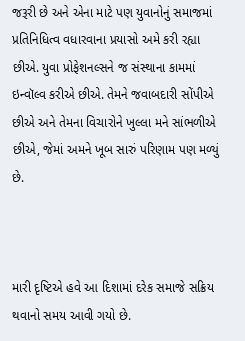જરૂરી છે અને એના માટે પણ યુવાનોનું સમાજમાં પ્રતિનિધિત્વ વધારવાના પ્રયાસો અમે કરી રહ્યા છીએ. યુવા પ્રોફેશનલ્સને જ સંસ્થાના કામમાં ઇન્વૉલ્વ કરીએ છીએ. તેમને જવાબદારી સોંપીએ છીએ અને તેમના વિચારોને ખુલ્લા મને સાંભળીએ છીએ, જેમાં અમને ખૂબ સારું પરિણામ પણ મળ્યું છે.



મારી દૃષ્ટિએ હવે આ દિશામાં દરેક સમાજે સક્રિય થવાનો સમય આવી ગયો છે.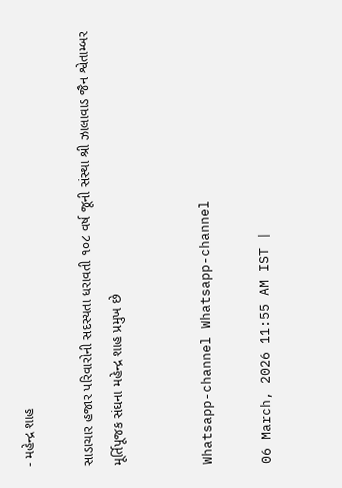- મહેન્દ્ર શાહ

સાડાચાર હજાર પરિવારોની સદસ્યતા ધરાવતી ૧૦૮ વર્ષ જૂની સંસ્થા શ્રી ઝાલાવાડ જૈન શ્વેતામ્બર મૂર્તિપૂજક સંઘના મહેન્દ્ર શાહ પ્રમુખ છે


Whatsapp-channel Whatsapp-channel

06 March, 2026 11:55 AM IST |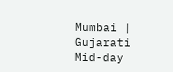Mumbai | Gujarati Mid-day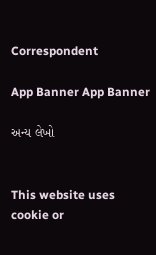Correspondent

App Banner App Banner

અન્ય લેખો


This website uses cookie or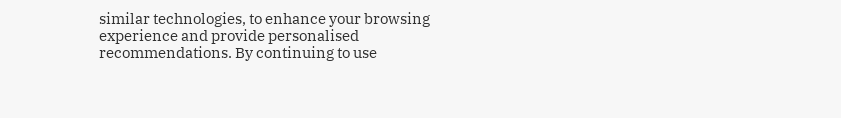similar technologies, to enhance your browsing experience and provide personalised recommendations. By continuing to use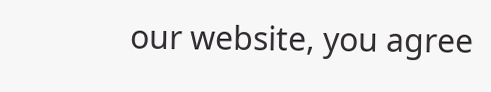our website, you agree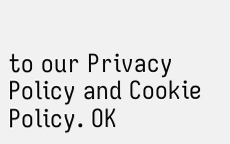to our Privacy Policy and Cookie Policy. OK